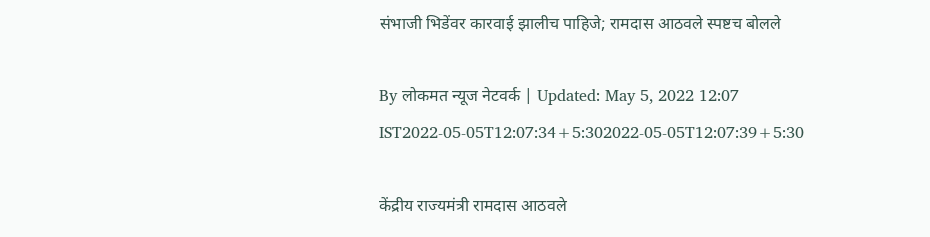संभाजी भिडेंवर कारवाई झालीच पाहिजे; रामदास आठवले स्पष्टच बोलले

By लोकमत न्यूज नेटवर्क | Updated: May 5, 2022 12:07 IST2022-05-05T12:07:34+5:302022-05-05T12:07:39+5:30

केंद्रीय राज्यमंत्री रामदास आठवले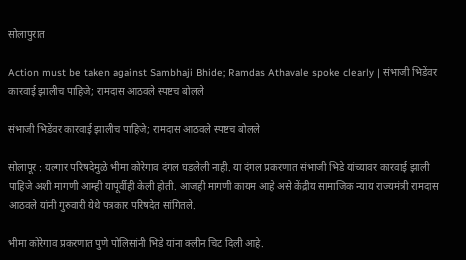सोलापुरात

Action must be taken against Sambhaji Bhide; Ramdas Athavale spoke clearly | संभाजी भिडेंवर कारवाई झालीच पाहिजे; रामदास आठवले स्पष्टच बोलले

संभाजी भिडेंवर कारवाई झालीच पाहिजे; रामदास आठवले स्पष्टच बोलले

सोलापूर : यल्गार परिषदेमुळे भीमा कोरेगाव दंगल घडलेली नाही. या दंगल प्रकरणात संभाजी भिडे यांच्यावर कारवाई झाली पाहिजे अशी मागणी आम्ही यापूर्वीही केली होती. आजही मागणी कायम आहे असे केंद्रीय सामाजिक न्याय राज्यमंत्री रामदास आठवले यांनी गुरुवारी येथे पत्रकार परिषदेत सांगितले.

भीमा कोरेगाव प्रकरणात पुणे पोलिसांनी भिडे यांना क्लीन चिट दिली आहे.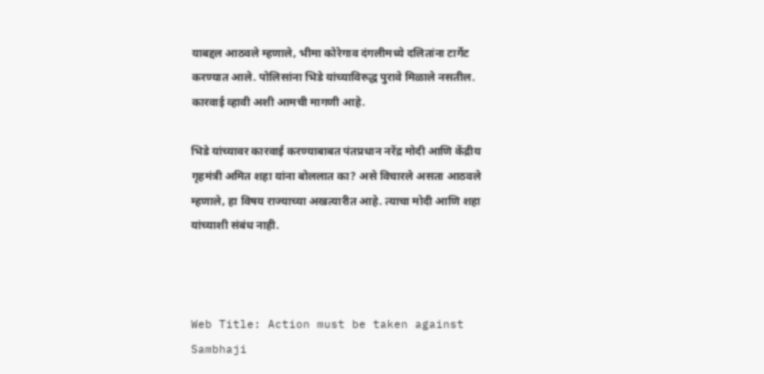याबद्दल आठवले म्हणाले, भीमा कोरेगाव दंगलीमध्ये दलितांना टार्गेट करण्यात आले. पोलिसांना भिडे यांच्याविरुद्ध पुरावे मिळाले नसतील. कारवाई व्हावी अशी आमची मागणी आहे.

भिडे यांच्यावर कारवाई करण्याबाबत पंतप्रधान नरेंद्र मोदी आणि केंद्रीय गृहमंत्री अमित शहा यांना बोललात का? असे विचारले असता आठवले म्हणाले, हा विषय राज्याच्या अखत्यारीत आहे. त्याचा मोदी आणि शहा यांच्याशी संबंध नाही.



Web Title: Action must be taken against Sambhaji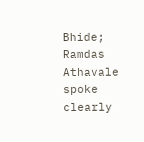Bhide; Ramdas Athavale spoke clearly